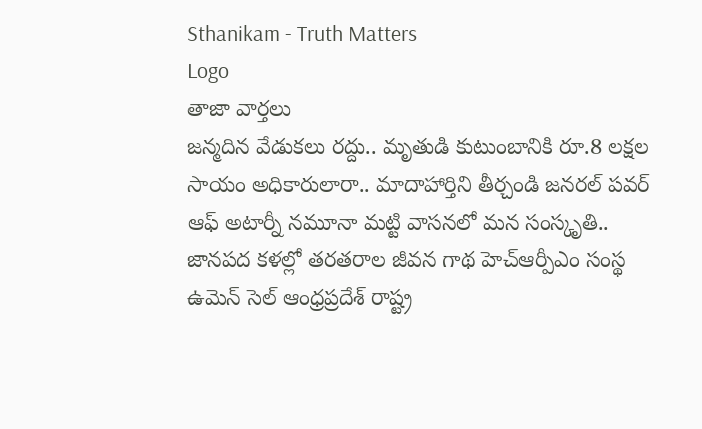Sthanikam - Truth Matters
Logo
తాజా వార్తలు
జన్మదిన వేడుకలు రద్దు.. మృతుడి కుటుంబానికి రూ.8 లక్షల సాయం అధికారులారా.. మాదాహార్తిని తీర్చండి జనరల్ పవర్ ఆఫ్ అటార్నీ నమూనా మట్టి వాసనలో మన సంస్కృతి.. జానపద కళల్లో తరతరాల జీవన గాథ హెచ్ఆర్పీఎం సంస్థ ఉమెన్ సెల్ ఆంధ్రప్రదేశ్ రాష్ట్ర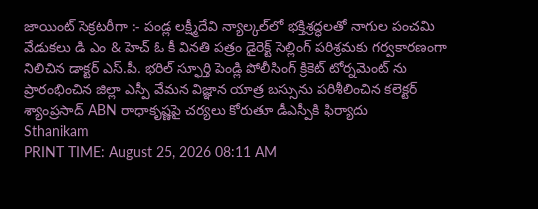జాయింట్ సెక్రటరీగా :- పండ్ల లక్ష్మీదేవి న్యాల్కల్‌లో భక్తిశ్రద్ధలతో నాగుల పంచమి వేడుకలు డి ఎం & హెచ్ ఓ కీ వినతి పత్రం డైరెక్ట్ సెల్లింగ్ పరిశ్రమకు గర్వకారణంగా నిలిచిన డాక్టర్ ఎస్.పీ. భరిల్ స్ఫూర్తి పెండ్లి పోలీసింగ్ క్రికెట్ టోర్నమెంట్ ను ప్రారంభించిన జిల్లా ఎస్పీ వేమన విజ్ఞాన యాత్ర బస్సును పరిశీలించిన కలెక్టర్ శ్యాంప్రసాద్ ABN రాధాకృష్ణపై చర్యలు కోరుతూ డీఎస్పీకి ఫిర్యాదు
Sthanikam
PRINT TIME: August 25, 2026 08:11 AM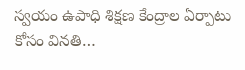స్వయం ఉపాధి శిక్షణ కేంద్రాల ఏర్పాటు కోసం వినతి…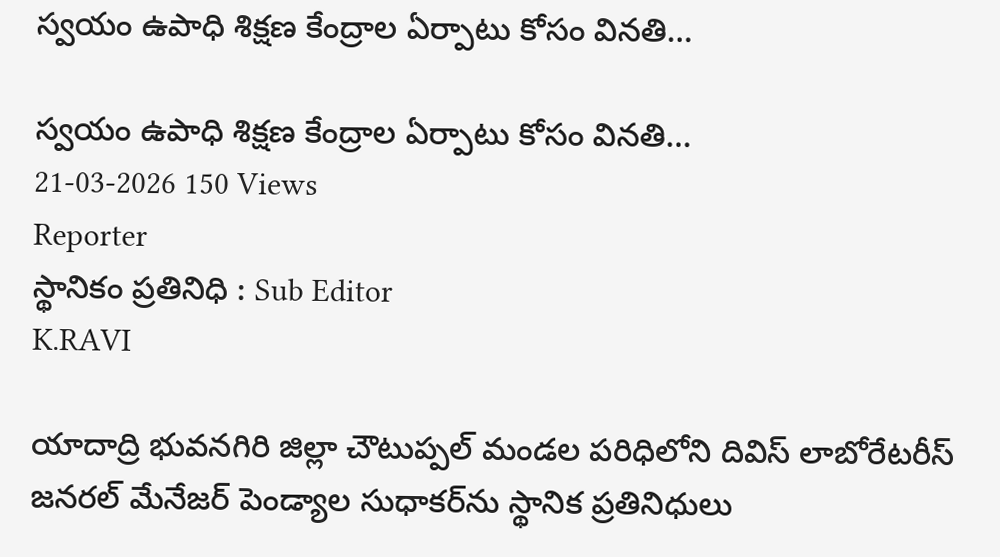స్వయం ఉపాధి శిక్షణ కేంద్రాల ఏర్పాటు కోసం వినతి…

స్వయం ఉపాధి శిక్షణ కేంద్రాల ఏర్పాటు కోసం వినతి…
21-03-2026 150 Views
Reporter
స్థానికం ప్రతినిధి : Sub Editor
K.RAVI

యాదాద్రి భువనగిరి జిల్లా చౌటుప్పల్ మండల పరిధిలోని దివిస్ లాబోరేటరీస్ జనరల్ మేనేజర్ పెండ్యాల సుధాకర్‌ను స్థానిక ప్రతినిధులు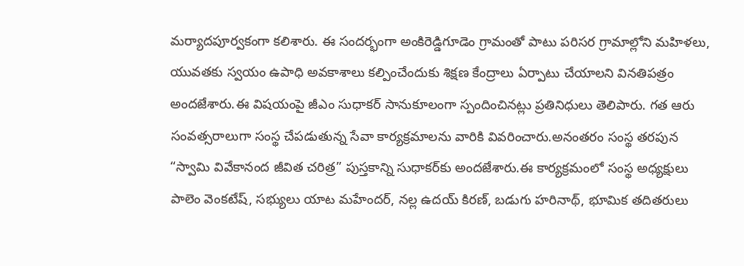మర్యాదపూర్వకంగా కలిశారు. ఈ సందర్భంగా అంకిరెడ్డిగూడెం గ్రామంతో పాటు పరిసర గ్రామాల్లోని మహిళలు, యువతకు స్వయం ఉపాధి అవకాశాలు కల్పించేందుకు శిక్షణ కేంద్రాలు ఏర్పాటు చేయాలని వినతిపత్రం అందజేశారు.ఈ విషయంపై జీఎం సుధాకర్ సానుకూలంగా స్పందించినట్లు ప్రతినిధులు తెలిపారు. గత ఆరు సంవత్సరాలుగా సంస్థ చేపడుతున్న సేవా కార్యక్రమాలను వారికి వివరించారు.అనంతరం సంస్థ తరపున “స్వామి వివేకానంద జీవిత చరిత్ర” పుస్తకాన్ని సుధాకర్‌కు అందజేశారు.ఈ కార్యక్రమంలో సంస్థ అధ్యక్షులు పాలెం వెంకటేష్, సభ్యులు యాట మహేందర్, నల్ల ఉదయ్ కిరణ్, బడుగు హరినాథ్, భూమిక తదితరులు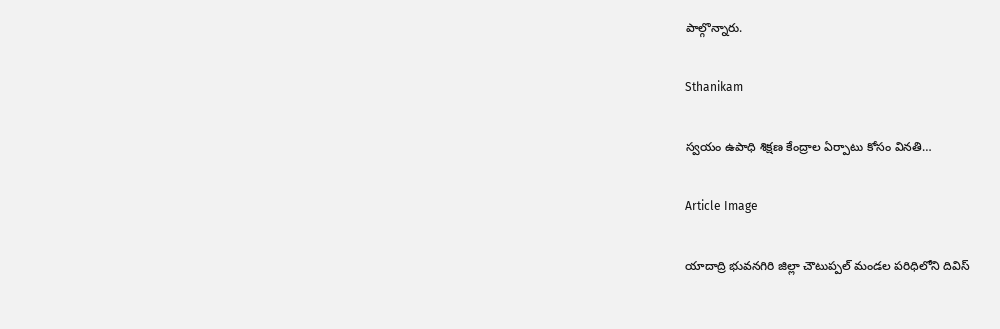పాల్గొన్నారు.

Sthanikam

స్వయం ఉపాధి శిక్షణ కేంద్రాల ఏర్పాటు కోసం వినతి…

Article Image

యాదాద్రి భువనగిరి జిల్లా చౌటుప్పల్ మండల పరిధిలోని దివిస్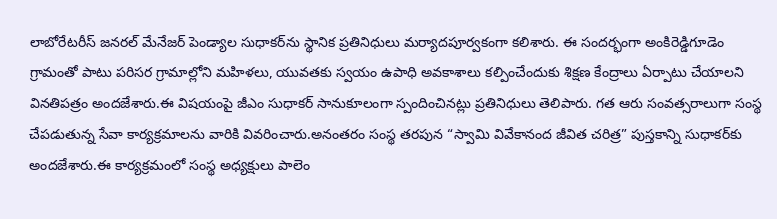లాబోరేటరీస్ జనరల్ మేనేజర్ పెండ్యాల సుధాకర్‌ను స్థానిక ప్రతినిధులు మర్యాదపూర్వకంగా కలిశారు. ఈ సందర్భంగా అంకిరెడ్డిగూడెం గ్రామంతో పాటు పరిసర గ్రామాల్లోని మహిళలు, యువతకు స్వయం ఉపాధి అవకాశాలు కల్పించేందుకు శిక్షణ కేంద్రాలు ఏర్పాటు చేయాలని వినతిపత్రం అందజేశారు.ఈ విషయంపై జీఎం సుధాకర్ సానుకూలంగా స్పందించినట్లు ప్రతినిధులు తెలిపారు. గత ఆరు సంవత్సరాలుగా సంస్థ చేపడుతున్న సేవా కార్యక్రమాలను వారికి వివరించారు.అనంతరం సంస్థ తరపున “స్వామి వివేకానంద జీవిత చరిత్ర” పుస్తకాన్ని సుధాకర్‌కు అందజేశారు.ఈ కార్యక్రమంలో సంస్థ అధ్యక్షులు పాలెం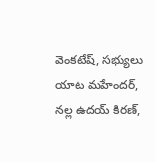వెంకటేష్, సభ్యులు యాట మహేందర్, నల్ల ఉదయ్ కిరణ్,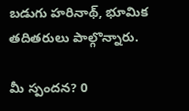బడుగు హరినాథ్, భూమిక తదితరులు పాల్గొన్నారు.

మీ స్పందన? 0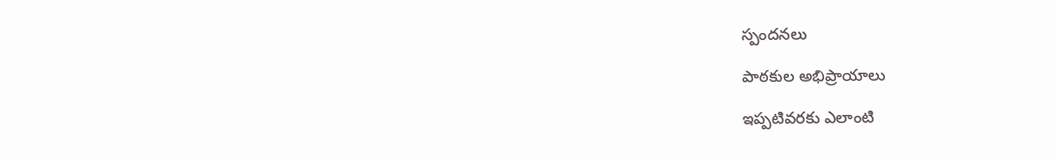స్పందనలు

పాఠకుల అభిప్రాయాలు

ఇప్పటివరకు ఎలాంటి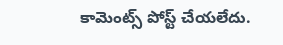కామెంట్స్ పోస్ట్ చేయలేదు.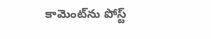కామెంట్‌ను పోస్ట్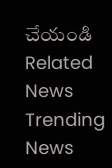చేయండి
Related News
Trending News